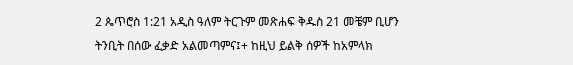2 ጴጥሮስ 1:21 አዲስ ዓለም ትርጉም መጽሐፍ ቅዱስ 21 መቼም ቢሆን ትንቢት በሰው ፈቃድ አልመጣምና፤+ ከዚህ ይልቅ ሰዎች ከአምላክ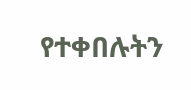የተቀበሉትን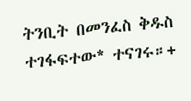ትንቢት በመንፈስ ቅዱስ ተገፋፍተው* ተናገሩ።+